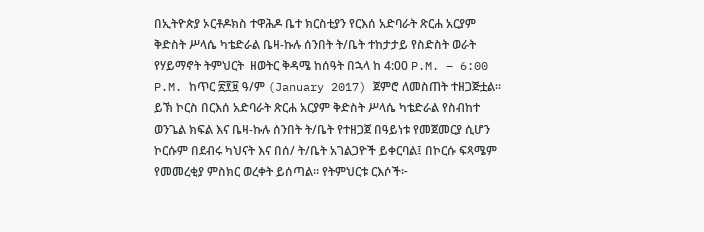በኢትዮጵያ ኦርቶዶክስ ተዋሕዶ ቤተ ክርስቲያን የርእሰ አድባራት ጽርሐ አርያም ቅድስት ሥላሴ ካቴድራል ቤዛ-ኩሉ ሰንበት ት/ቤት ተከታታይ የስድስት ወራት የሃይማኖት ትምህርት  ዘወትር ቅዳሜ ከሰዓት በኋላ ከ 4:00 P.M. – 6:00 P.M. ከጥር ፳፻፱ ዓ/ም (January 2017) ጀምሮ ለመስጠት ተዘጋጅቷል። ይኽ ኮርስ በርእሰ አድባራት ጽርሐ አርያም ቅድስት ሥላሴ ካቴድራል የስብከተ ወንጌል ክፍል እና ቤዛ-ኩሉ ሰንበት ት/ቤት የተዘጋጀ በዓይነቱ የመጀመርያ ሲሆን ኮርሱም በደብሩ ካህናት እና በሰ/ ት/ቤት አገልጋዮች ይቀርባል፤ በኮርሱ ፍጻሜም የመመረቂያ ምስክር ወረቀት ይሰጣል። የትምህርቱ ርእሶች፦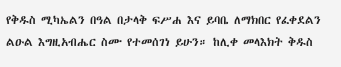የቅዱስ ሚካኤልን በዓል በታላቅ ፍሥሐ እና ይባቤ ለማክበር የፈቀደልን ልዑል እግዚአብሔር ስሙ የተመሰገነ ይሁን። ከሊቀ መላእክት ቅዱስ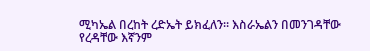ሚካኤል በረከት ረድኤት ይክፈለን። እስራኤልን በመንገዳቸው የረዳቸው እኛንም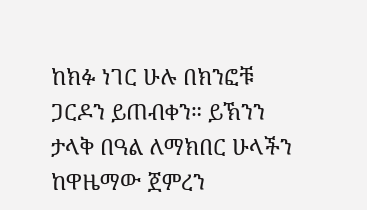ከክፉ ነገር ሁሉ በክንፎቹ ጋርዶን ይጠብቀን። ይኽንን ታላቅ በዓል ለማክበር ሁላችን ከዋዜማው ጀምረን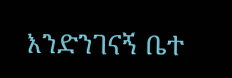እንድንገናኝ ቤተ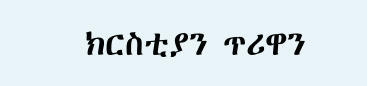ክርስቲያን ጥሪዋን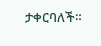ታቀርባለች።